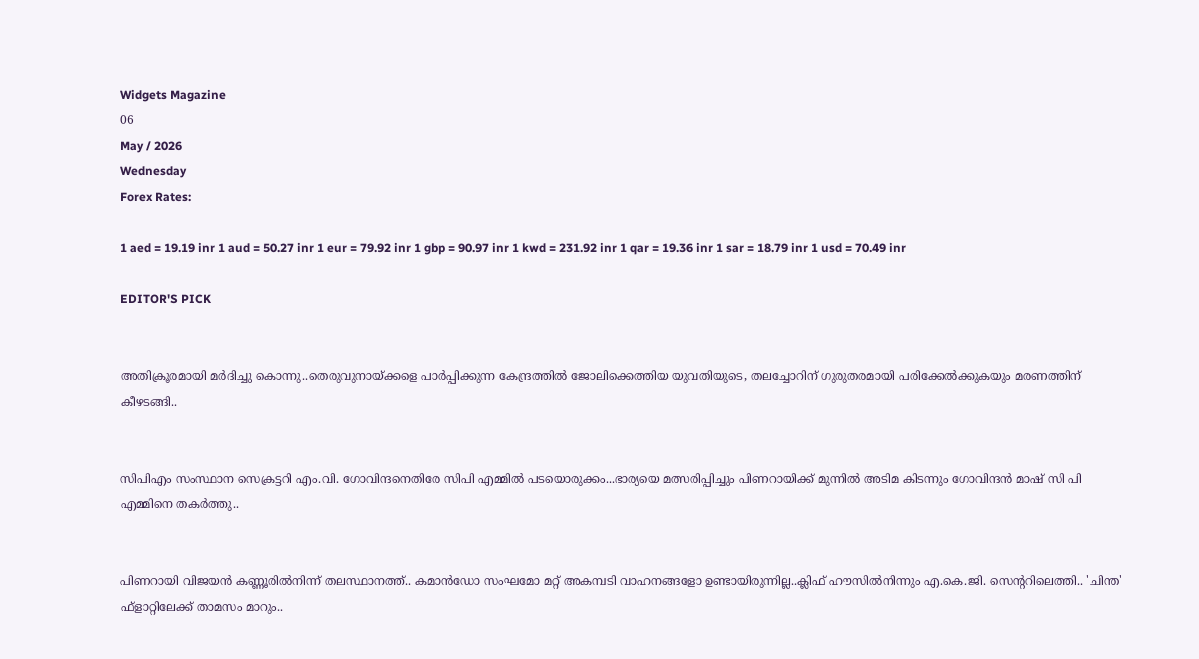Widgets Magazine
06
May / 2026
Wednesday
Forex Rates:

1 aed = 19.19 inr 1 aud = 50.27 inr 1 eur = 79.92 inr 1 gbp = 90.97 inr 1 kwd = 231.92 inr 1 qar = 19.36 inr 1 sar = 18.79 inr 1 usd = 70.49 inr

EDITOR'S PICK


അതിക്രൂരമായി മർദിച്ചു കൊന്നു..തെരുവുനായ്ക്കളെ പാർപ്പിക്കുന്ന കേന്ദ്രത്തിൽ ജോലിക്കെത്തിയ യുവതിയുടെ, തലച്ചോറിന് ഗുരുതരമായി പരിക്കേല്‍ക്കുകയും മരണത്തിന് കീഴടങ്ങി..


സിപിഎം സംസ്ഥാന സെക്രട്ടറി എം.വി. ഗോവിന്ദനെതിരേ സിപി എമ്മിൽ പടയൊരുക്കം...ഭാര്യയെ മത്സരിപ്പിച്ചും പിണറായിക്ക് മുന്നിൽ അടിമ കിടന്നും ഗോവിന്ദൻ മാഷ് സി പി എമ്മിനെ തകർത്തു..


പിണറായി വിജയൻ കണ്ണൂരിൽനിന്ന് തലസ്ഥാനത്ത്.. കമാൻഡോ സംഘമോ മറ്റ് അകമ്പടി വാഹനങ്ങളോ ഉണ്ടായിരുന്നില്ല..ക്ലിഫ് ഹൗസിൽനിന്നും എ.കെ.ജി. സെന്ററിലെത്തി.. 'ചിന്ത' ഫ്‌ളാറ്റിലേക്ക് താമസം മാറും..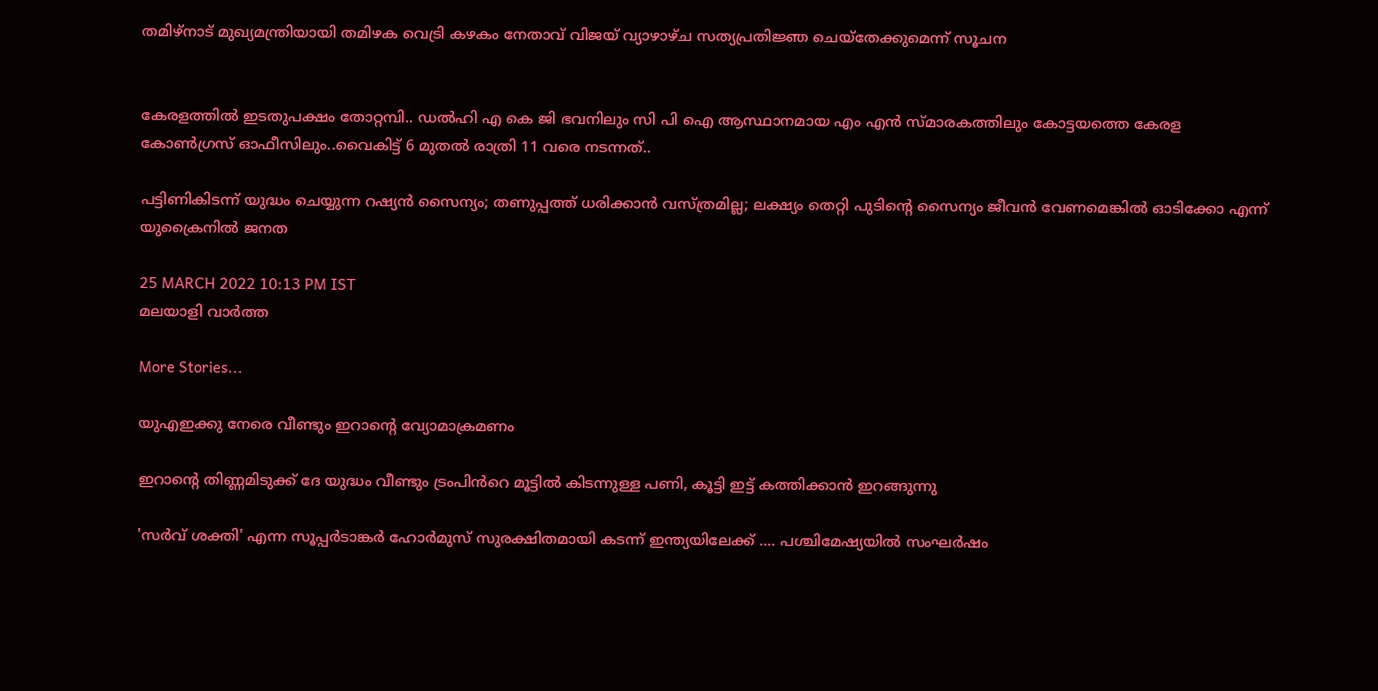തമിഴ്‌നാട് മുഖ്യമന്ത്രിയായി തമിഴക വെട്രി കഴകം നേതാവ് വിജയ് വ്യാഴാഴ്ച സത്യപ്രതിജ്ഞ ചെയ്തേക്കുമെന്ന് സൂചന


കേരളത്തിൽ ഇടതുപക്ഷം തോറ്റമ്പി.. ഡൽഹി എ കെ ജി ഭവനിലും സി പി ഐ ആസ്ഥാനമായ എം എൻ സ്മാരകത്തിലും കോട്ടയത്തെ കേരള കോൺഗ്രസ് ഓഫീസിലും..വൈകിട്ട് 6 മുതൽ രാത്രി 11 വരെ നടന്നത്..

പട്ടിണികിടന്ന് യുദ്ധം ചെയ്യുന്ന റഷ്യന്‍ സൈന്യം; തണുപ്പത്ത് ധരിക്കാന്‍ വസ്ത്രമില്ല; ലക്ഷ്യം തെറ്റി പുടിന്റെ സൈന്യം ജീവന്‍ വേണമെങ്കില്‍ ഓടിക്കോ എന്ന് യുക്രൈനില്‍ ജനത

25 MARCH 2022 10:13 PM IST
മലയാളി വാര്‍ത്ത

More Stories...

യുഎഇക്കു നേരെ വീണ്ടും ഇറാന്റെ വ്യോമാക്രമണം

ഇറാന്റെ തിണ്ണമിടുക്ക് ദേ യുദ്ധം വീണ്ടും ട്രംപിൻറെ മൂട്ടിൽ കിടന്നുള്ള പണി, കൂട്ടി ഇട്ട് കത്തിക്കാൻ ഇറങ്ങുന്നു

'സർവ് ശക്തി' എന്ന സൂപ്പർടാങ്കർ ഹോർമുസ് സുരക്ഷിതമായി കടന്ന് ഇന്ത്യയിലേക്ക് .... പശ്ചിമേഷ്യയിൽ സംഘർഷം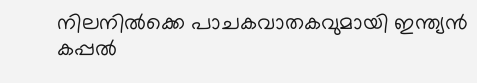നിലനിൽക്കെ പാചകവാതകവുമായി ഇന്ത്യൻ കപ്പൽ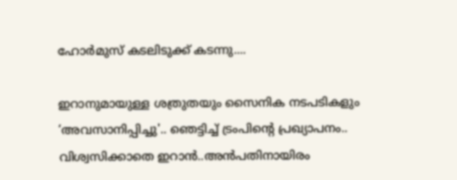ഹോർമുസ് കടലിടുക്ക് കടന്നു....

ഇറാനുമായുള്ള ശത്രുതയും സൈനിക നടപടികളും ‘അവസാനിപ്പിച്ചു'.. ഞെട്ടിച്ച് ട്രംപിന്‍റെ പ്രഖ്യാപനം.. വിശ്വസിക്കാതെ ഇറാൻ..അൻപതിനായിരം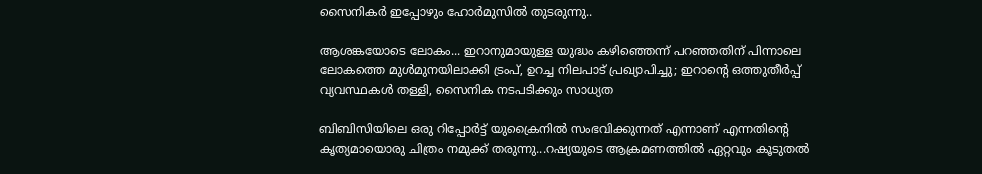സൈനികർ ഇപ്പോഴും ഹോർമുസിൽ തുടരുന്നു..

ആശങ്കയോടെ ലോകം... ഇറാനുമായുള്ള യുദ്ധം കഴിഞ്ഞെന്ന് പറഞ്ഞതിന് പിന്നാലെ ലോകത്തെ മുൾമുനയിലാക്കി ട്രംപ്, ഉറച്ച നിലപാട് പ്രഖ്യാപിച്ചു; ഇറാന്‍റെ ഒത്തുതീർപ്പ് വ്യവസ്ഥകൾ തള്ളി, സൈനിക നടപടിക്കും സാധ്യത

ബിബിസിയിലെ ഒരു റിപ്പോര്‍ട്ട് യുക്രൈനില്‍ സംഭവിക്കുന്നത് എന്നാണ് എന്നതിന്റെ കൃത്യമായൊരു ചിത്രം നമുക്ക് തരുന്നു...റഷ്യയുടെ ആക്രമണത്തില്‍ ഏറ്റവും കൂടുതല്‍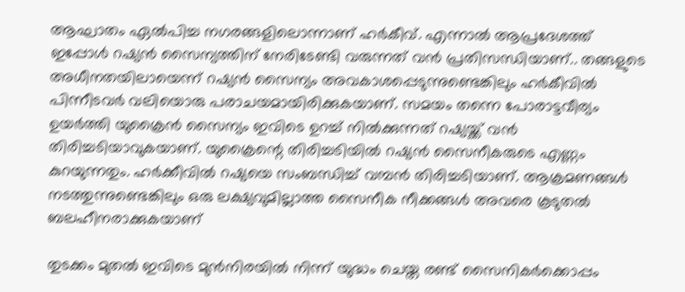ആഘാതം ഏല്‍പിച്ച നഗരങ്ങളിലൊന്നാണ് ഹര്‍കീവ്. എന്നാല്‍ ആപ്രദേശത്ത് ഇപ്പോള്‍ റഷ്യന്‍ സൈന്യത്തിന് നേരിടേണ്ടി വരുന്നത് വന്‍ പ്രതിസന്ധിയാണ്.. തങ്ങളുടെ അധീനതയിലായെന്ന് റഷ്യന്‍ സൈന്യം അവകാശപ്പെടുന്നുണ്ടെങ്കിലും ഹര്‍കീവില്‍ പിന്നീടവര്‍ വലിയൊരു പരാചയമായിരിക്കുകയാണ്. സമയം തന്നെ പോരാട്ടവീര്യം ഉയര്‍ത്തി യുക്രൈന്‍ സൈന്യം ഇവിടെ ഉറച്ച് നില്‍ക്കുന്നത് റഷ്യയ്ക്ക് വന്‍ തിരിച്ചടിയാവുകയാണ്. യുക്രൈന്റെ തിരിച്ചടിയില്‍ റഷ്യന്‍ സൈനീകരുടെ എണ്ണം കുറയുന്നതും. ഹര്‍ക്കീവില്‍ റഷ്യയെ സംബന്ധിച്ച് വമ്പന്‍ തിരിച്ചടിയാണ്. ആക്രമണങ്ങള്‍ നടത്തുന്നുണ്ടെങ്കിലും ഒരു ലക്ഷ്യവുമില്ലാത്ത സൈനീക നീക്കങ്ങള്‍ അവരെ കൂടുതല്‍ ബലഹീനരാക്കുകയാണ്

തുടക്കം മുതല്‍ ഇവിടെ മുന്‍നിരയില്‍ നിന്ന് യുദ്ധം ചെയ്ത രണ്ട് സൈനികര്‍ക്കൊപ്പം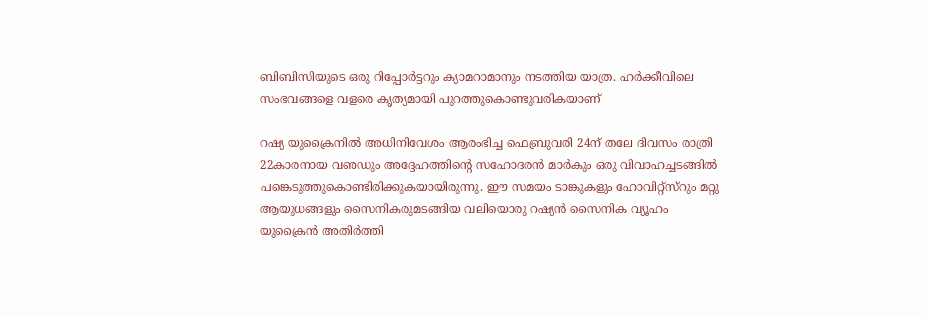ബിബിസിയുടെ ഒരു റിപ്പോര്‍ട്ടറും ക്യാമറാമാനും നടത്തിയ യാത്ര. ഹര്‍ക്കീവിലെ സംഭവങ്ങളെ വളരെ കൃത്യമായി പുറത്തുകൊണ്ടുവരികയാണ്

റഷ്യ യുക്രൈനില്‍ അധിനിവേശം ആരംഭിച്ച ഫെബ്രുവരി 24ന് തലേ ദിവസം രാത്രി 22കാരനായ വഌഡും അദ്ദേഹത്തിന്റെ സഹോദരന്‍ മാര്‍കും ഒരു വിവാഹച്ചടങ്ങില്‍ പങ്കെടുത്തുകൊണ്ടിരിക്കുകയായിരുന്നു. ഈ സമയം ടാങ്കുകളും ഹോവിറ്റ്‌സ്‌റും മറ്റു ആയുധങ്ങളും സൈനികരുമടങ്ങിയ വലിയൊരു റഷ്യന്‍ സൈനിക വ്യൂഹം യുക്രൈന്‍ അതിര്‍ത്തി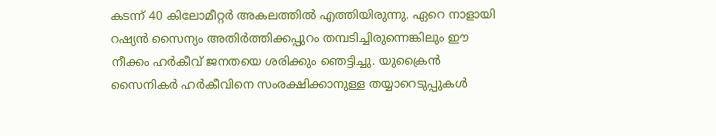കടന്ന് 40 കിലോമീറ്റര്‍ അകലത്തില്‍ എത്തിയിരുന്നു. ഏറെ നാളായി റഷ്യന്‍ സൈന്യം അതിര്‍ത്തിക്കപ്പുറം തമ്പടിച്ചിരുന്നെങ്കിലും ഈ നീക്കം ഹര്‍കീവ് ജനതയെ ശരിക്കും ഞെട്ടിച്ചു. യുക്രൈന്‍ സൈനികര്‍ ഹര്‍കീവിനെ സംരക്ഷിക്കാനുള്ള തയ്യാറെടുപ്പുകള്‍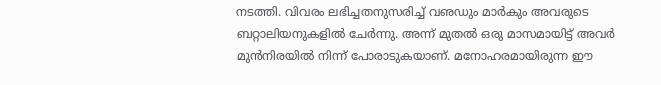നടത്തി. വിവരം ലഭിച്ചതനുസരിച്ച് വഌഡും മാര്‍കും അവരുടെ ബറ്റാലിയനുകളില്‍ ചേര്‍ന്നു. അന്ന് മുതല്‍ ഒരു മാസമായിട്ട് അവര്‍ മുന്‍നിരയില്‍ നിന്ന് പോരാടുകയാണ്. മനോഹരമായിരുന്ന ഈ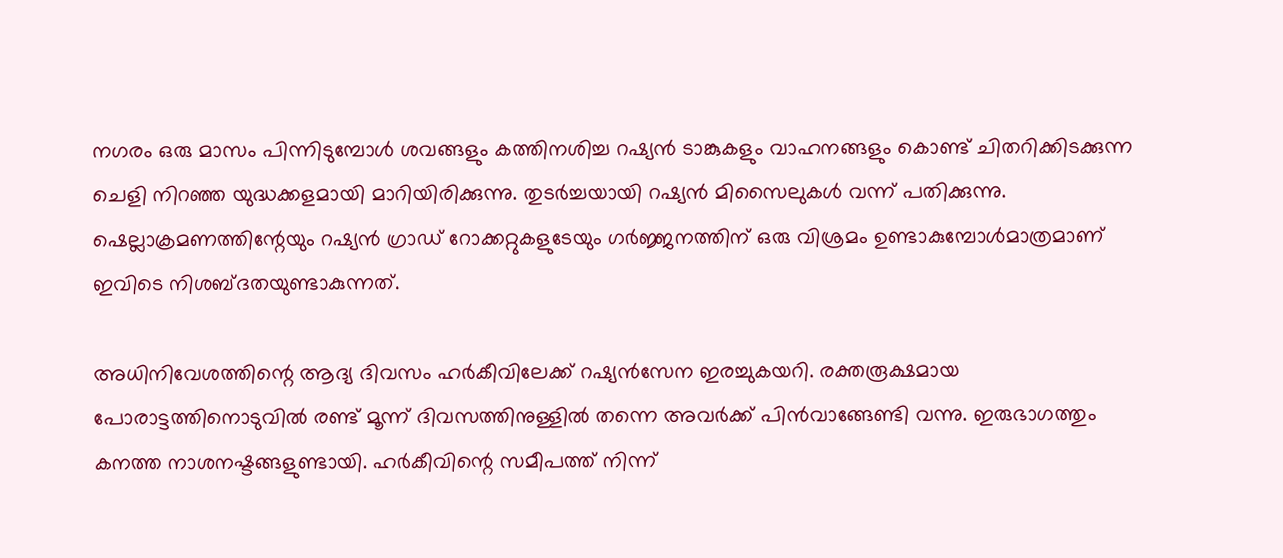നഗരം ഒരു മാസം പിന്നിടുമ്പോള്‍ ശവങ്ങളും കത്തിനശിച്ച റഷ്യന്‍ ടാങ്കുകളും വാഹനങ്ങളും കൊണ്ട് ചിതറിക്കിടക്കുന്ന ചെളി നിറഞ്ഞ യുദ്ധക്കളമായി മാറിയിരിക്കുന്നു. തുടര്‍ച്ചയായി റഷ്യന്‍ മിസൈലുകള്‍ വന്ന് പതിക്കുന്നു. ഷെല്ലാക്രമണത്തിന്റേയും റഷ്യന്‍ ഗ്രാഡ് റോക്കറ്റുകളുടേയും ഗര്‍ജ്ജനത്തിന് ഒരു വിശ്രമം ഉണ്ടാകുമ്പോള്‍മാത്രമാണ് ഇവിടെ നിശബ്ദതയുണ്ടാകുന്നത്.

അധിനിവേശത്തിന്റെ ആദ്യ ദിവസം ഹര്‍കീവിലേക്ക് റഷ്യന്‍സേന ഇരച്ചുകയറി. രക്തരൂക്ഷമായ പോരാട്ടത്തിനൊടുവില്‍ രണ്ട് മൂന്ന് ദിവസത്തിനുള്ളില്‍ തന്നെ അവര്‍ക്ക് പിന്‍വാങ്ങേണ്ടി വന്നു. ഇരുഭാഗത്തും കനത്ത നാശനഷ്ടങ്ങളുണ്ടായി. ഹര്‍കീവിന്റെ സമീപത്ത് നിന്ന്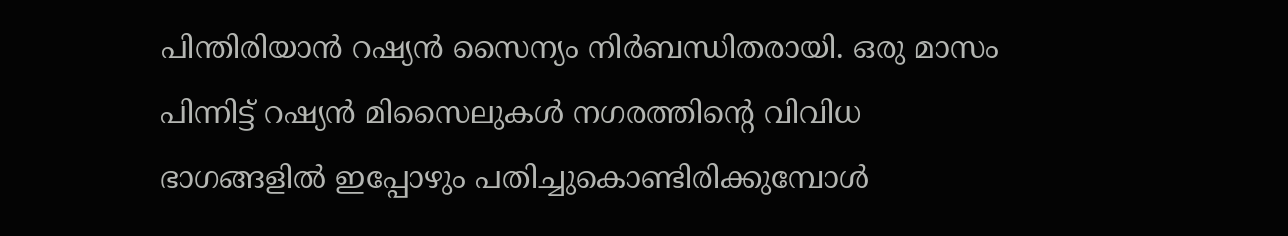പിന്തിരിയാന്‍ റഷ്യന്‍ സൈന്യം നിര്‍ബന്ധിതരായി. ഒരു മാസം പിന്നിട്ട് റഷ്യന്‍ മിസൈലുകള്‍ നഗരത്തിന്റെ വിവിധ ഭാഗങ്ങളില്‍ ഇപ്പോഴും പതിച്ചുകൊണ്ടിരിക്കുമ്പോള്‍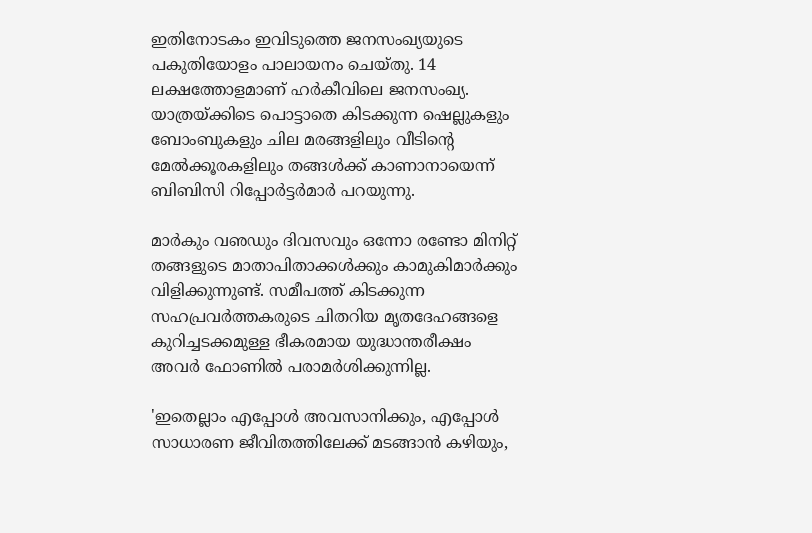ഇതിനോടകം ഇവിടുത്തെ ജനസംഖ്യയുടെ പകുതിയോളം പാലായനം ചെയ്തു. 14 ലക്ഷത്തോളമാണ് ഹര്‍കീവിലെ ജനസംഖ്യ. യാത്രയ്ക്കിടെ പൊട്ടാതെ കിടക്കുന്ന ഷെല്ലുകളും ബോംബുകളും ചില മരങ്ങളിലും വീടിന്റെ മേല്‍ക്കൂരകളിലും തങ്ങള്‍ക്ക് കാണാനായെന്ന് ബിബിസി റിപ്പോര്‍ട്ടര്‍മാര്‍ പറയുന്നു.

മാര്‍കും വഌഡും ദിവസവും ഒന്നോ രണ്ടോ മിനിറ്റ് തങ്ങളുടെ മാതാപിതാക്കള്‍ക്കും കാമുകിമാര്‍ക്കും വിളിക്കുന്നുണ്ട്. സമീപത്ത് കിടക്കുന്ന സഹപ്രവര്‍ത്തകരുടെ ചിതറിയ മൃതദേഹങ്ങളെ കുറിച്ചടക്കമുള്ള ഭീകരമായ യുദ്ധാന്തരീക്ഷം അവര്‍ ഫോണില്‍ പരാമര്‍ശിക്കുന്നില്ല.

'ഇതെല്ലാം എപ്പോള്‍ അവസാനിക്കും, എപ്പോള്‍ സാധാരണ ജീവിതത്തിലേക്ക് മടങ്ങാന്‍ കഴിയും,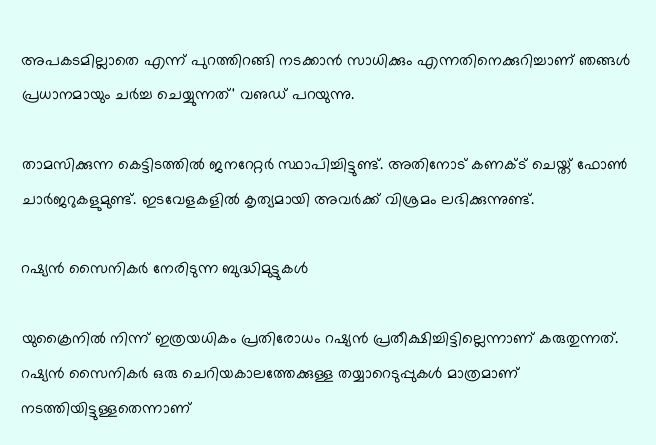അപകടമില്ലാതെ എന്ന് പുറത്തിറങ്ങി നടക്കാന്‍ സാധിക്കും എന്നതിനെക്കുറിച്ചാണ് ഞങ്ങള്‍ പ്രധാനമായും ചര്‍ച്ച ചെയ്യുന്നത്' വഌഡ് പറയുന്നു.

താമസിക്കുന്ന കെട്ടിടത്തില്‍ ജനറേറ്റര്‍ സ്ഥാപിച്ചിട്ടുണ്ട്. അതിനോട് കണക്ട് ചെയ്ത് ഫോണ്‍ ചാര്‍ജറുകളുമുണ്ട്. ഇടവേളകളില്‍ കൃത്യമായി അവര്‍ക്ക് വിശ്രമം ലഭിക്കുന്നുണ്ട്.

റഷ്യന്‍ സൈനികര്‍ നേരിടുന്ന ബുദ്ധിമുട്ടുകള്‍

യുക്രൈനില്‍ നിന്ന് ഇത്രയധികം പ്രതിരോധം റഷ്യന്‍ പ്രതീക്ഷിച്ചിട്ടില്ലെന്നാണ് കരുതുന്നത്. റഷ്യന്‍ സൈനികര്‍ ഒരു ചെറിയകാലത്തേക്കുള്ള തയ്യാറെടുപ്പുകള്‍ മാത്രമാണ് നടത്തിയിട്ടുള്ളതെന്നാണ്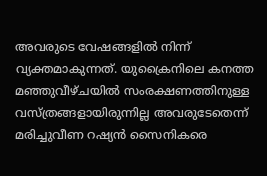അവരുടെ വേഷങ്ങളില്‍ നിന്ന് വ്യക്തമാകുന്നത്. യുക്രൈനിലെ കനത്ത മഞ്ഞുവീഴ്ചയില്‍ സംരക്ഷണത്തിനുള്ള വസ്ത്രങ്ങളായിരുന്നില്ല അവരുടേതെന്ന് മരിച്ചുവീണ റഷ്യന്‍ സൈനികരെ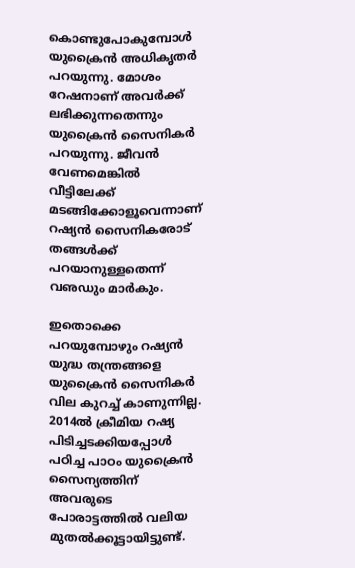കൊണ്ടുപോകുമ്പോള്‍ യുക്രൈന്‍ അധികൃതര്‍ പറയുന്നു. മോശം റേഷനാണ് അവര്‍ക്ക് ലഭിക്കുന്നതെന്നും യുക്രൈന്‍ സൈനികര്‍ പറയുന്നു. ജീവന്‍ വേണമെങ്കില്‍ വീട്ടിലേക്ക് മടങ്ങിക്കോളൂവെന്നാണ് റഷ്യന്‍ സൈനികരോട് തങ്ങള്‍ക്ക് പറയാനുള്ളതെന്ന് വഌഡും മാര്‍കും.

ഇതൊക്കെ പറയുമ്പോഴും റഷ്യന്‍ യുദ്ധ തന്ത്രങ്ങളെ യുക്രൈന്‍ സൈനികര്‍ വില കുറച്ച് കാണുന്നില്ല. 2014ല്‍ ക്രീമിയ റഷ്യ പിടിച്ചടക്കിയപ്പോള്‍ പഠിച്ച പാഠം യുക്രൈന്‍ സൈന്യത്തിന് അവരുടെ പോരാട്ടത്തില്‍ വലിയ മുതല്‍ക്കൂട്ടായിട്ടുണ്ട്.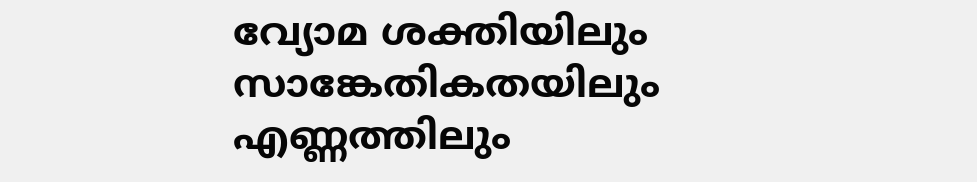വ്യോമ ശക്തിയിലും സാങ്കേതികതയിലും എണ്ണത്തിലും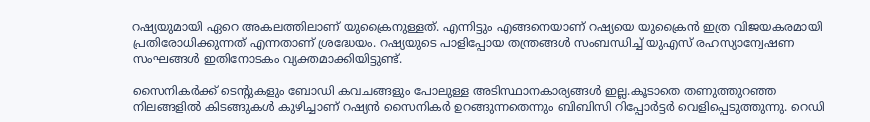റഷ്യയുമായി ഏറെ അകലത്തിലാണ് യുക്രൈനുള്ളത്. എന്നിട്ടും എങ്ങനെയാണ് റഷ്യയെ യുക്രൈന്‍ ഇത്ര വിജയകരമായി പ്രതിരോധിക്കുന്നത് എന്നതാണ് ശ്രദ്ധേയം. റഷ്യയുടെ പാളിപ്പോയ തന്ത്രങ്ങള്‍ സംബന്ധിച്ച് യുഎസ് രഹസ്യാന്വേഷണ സംഘങ്ങള്‍ ഇതിനോടകം വ്യക്തമാക്കിയിട്ടുണ്ട്.

സൈനികര്‍ക്ക് ടെന്റുകളും ബോഡി കവചങ്ങളും പോലുള്ള അടിസ്ഥാനകാര്യങ്ങള്‍ ഇല്ല.കൂടാതെ തണുത്തുറഞ്ഞ നിലങ്ങളില്‍ കിടങ്ങുകള്‍ കുഴിച്ചാണ് റഷ്യന്‍ സൈനികര്‍ ഉറങ്ങുന്നതെന്നും ബിബിസി റിപ്പോര്‍ട്ടര്‍ വെളിപ്പെടുത്തുന്നു. റെഡി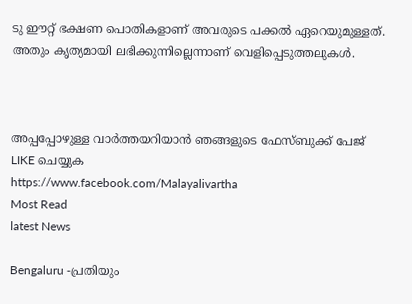ടു ഈറ്റ് ഭക്ഷണ പൊതികളാണ് അവരുടെ പക്കല്‍ ഏറെയുമുള്ളത്. അതും കൃത്യമായി ലഭിക്കുന്നില്ലെന്നാണ് വെളിപ്പെടുത്തലുകള്‍.



അപ്പപ്പോഴുള്ള വാര്‍ത്തയറിയാന്‍ ഞങ്ങളുടെ ഫേസ്‌ബുക്ക്‌ പേജ് LIKE ചെയ്യുക
https://www.facebook.com/Malayalivartha
Most Read
latest News

Bengaluru -പ്രതിയും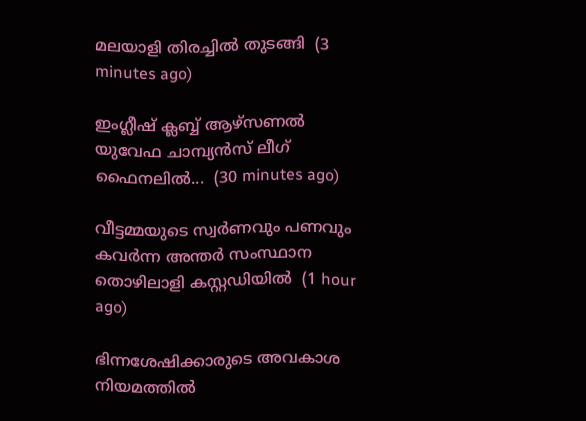മലയാളി തിരച്ചിൽ തുടങ്ങി  (3 minutes ago)

ഇംഗ്ലീഷ് ക്ലബ്ബ് ആഴ്‌സണൽ യുവേഫ ചാമ്പ്യൻസ് ലീഗ് ഫൈനലിൽ...  (30 minutes ago)

വീട്ടമ്മയുടെ സ്വർണവും പണവും കവർന്ന അന്തർ സംസ്ഥാന തൊഴിലാളി കസ്റ്റഡിയിൽ  (1 hour ago)

ഭിന്നശേഷിക്കാരുടെ അവകാശ നിയമത്തിൽ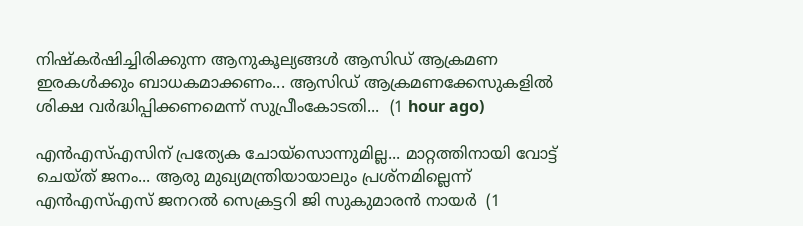നിഷ്‌കർഷിച്ചിരിക്കുന്ന ആനുകൂല്യങ്ങൾ ആസിഡ് ആക്രമണ ഇരകൾക്കും ബാധകമാക്കണം... ആസിഡ് ആക്രമണക്കേസുകളിൽ ശിക്ഷ വർദ്ധിപ്പിക്കണമെന്ന് സുപ്രീംകോടതി...  (1 hour ago)

എന്‍എസ്എസിന് പ്രത്യേക ചോയ്‌സൊന്നുമില്ല... മാറ്റത്തിനായി വോട്ട് ചെയ്ത് ജനം... ആരു മുഖ്യമന്ത്രിയായാലും പ്രശ്‌നമില്ലെന്ന് എന്‍എസ്എസ് ജനറല്‍ സെക്രട്ടറി ജി സുകുമാരന്‍ നായര്‍  (1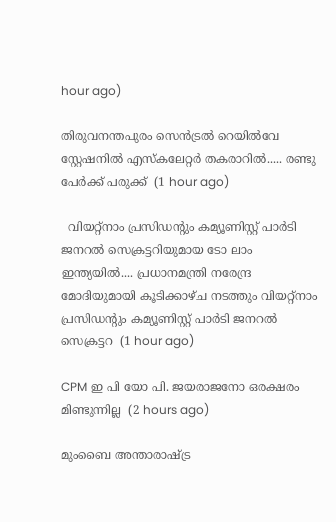hour ago)

തിരുവനന്തപുരം സെൻട്രൽ റെയിൽവേ സ്റ്റേഷനിൽ എസ്‌കലേറ്റർ തകരാറിൽ..... രണ്ടു പേർക്ക് പരുക്ക്  (1 hour ago)

  വിയറ്റ്നാം പ്രസിഡന്റും കമ്യൂണിസ്റ്റ് പാർടി ജനറൽ സെക്രട്ടറിയുമായ ടോ ലാം ഇന്ത്യയിൽ.... പ്രധാനമന്ത്രി നരേന്ദ്ര മോദിയുമായി കൂടിക്കാഴ്ച നടത്തും വിയറ്റ്നാം പ്രസിഡന്റും കമ്യൂണിസ്റ്റ് പാർടി ജനറൽ സെക്രട്ടറ  (1 hour ago)

CPM ഇ പി യോ പി. ജയരാജനോ ഒരക്ഷരം മിണ്ടുന്നില്ല  (2 hours ago)

മുംബൈ അന്താരാഷ്ട്ര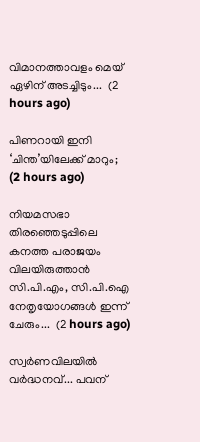വിമാനത്താവളം മെയ് ഏഴിന് അടച്ചിടും...  (2 hours ago)

പിണറായി ഇനി ‘ചിന്ത’യിലേക്ക് മാറും;  (2 hours ago)

നിയമസഭാ തിരഞ്ഞെടുപ്പിലെ കനത്ത പരാജയം വിലയിരുത്താൻ സി.പി.എം, സി.പി.ഐ നേതൃയോഗങ്ങൾ ഇന്ന് ചേരും...  (2 hours ago)

സ്വര്‍ണവിലയിൽ വർദ്ധനവ്... പവന്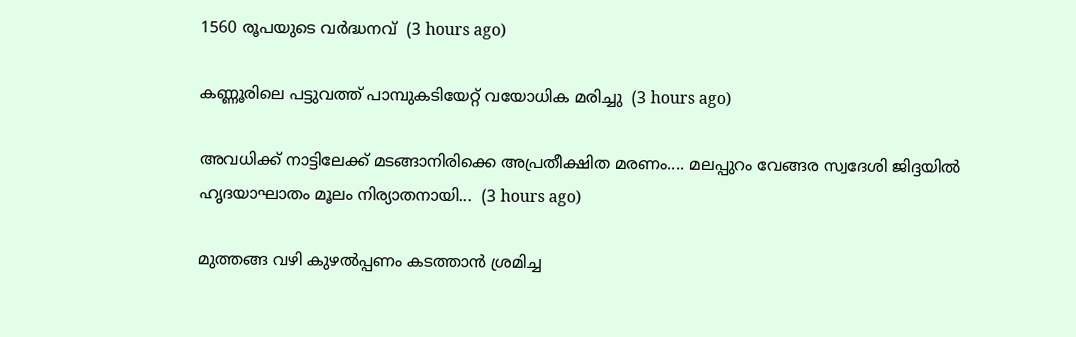1560 രൂപയുടെ വർദ്ധനവ്  (3 hours ago)

കണ്ണൂരിലെ പട്ടുവത്ത് പാമ്പുകടിയേറ്റ് വയോധിക മരിച്ചു  (3 hours ago)

അവധിക്ക് നാട്ടിലേക്ക് മടങ്ങാനിരിക്കെ അപ്രതീക്ഷിത മരണം.... മലപ്പുറം വേങ്ങര സ്വദേശി ജിദ്ദയിൽ ഹൃദയാഘാതം മൂലം നിര്യാതനായി...  (3 hours ago)

മുത്തങ്ങ വഴി കുഴൽപ്പണം കടത്താൻ ശ്രമിച്ച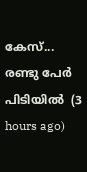കേസ്... രണ്ടു പേർ പിടിയിൽ  (3 hours ago)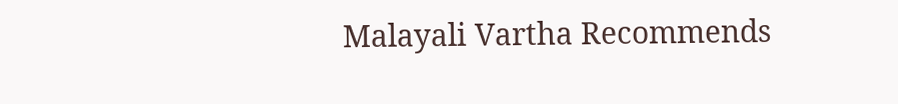Malayali Vartha Recommends